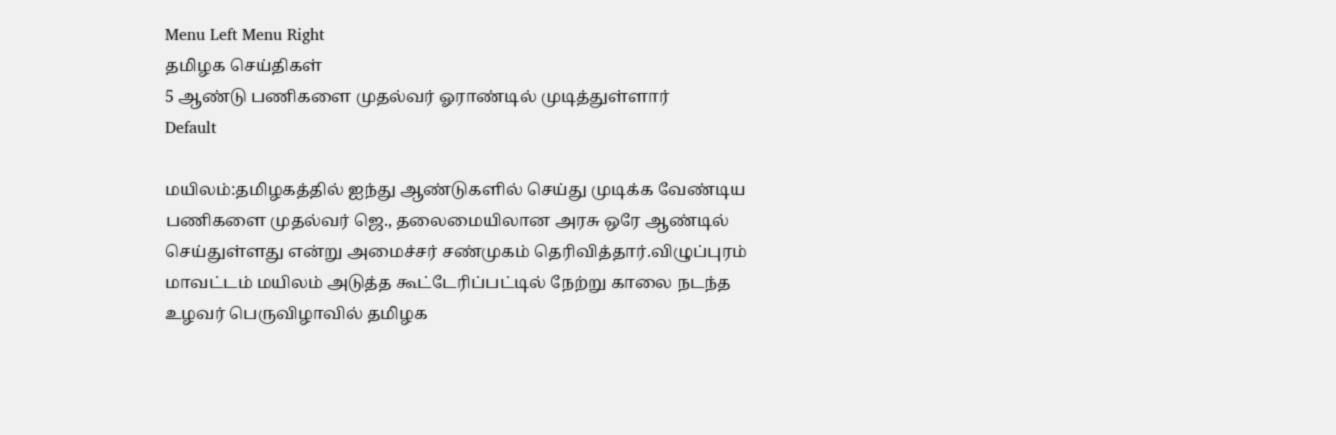Menu Left Menu Right
தமிழக செய்திகள்
5 ஆண்டு பணிகளை முதல்வர் ஓராண்டில் முடித்துள்ளார்
Default

மயிலம்:தமிழகத்தில் ஐந்து ஆண்டுகளில் செய்து முடிக்க வேண்டிய பணிகளை முதல்வர் ஜெ., தலைமையிலான அரசு ஒரே ஆண்டில் செய்துள்ளது என்று அமைச்சர் சண்முகம் தெரிவித்தார்.விழுப்புரம் மாவட்டம் மயிலம் அடுத்த கூட்டேரிப்பட்டில் நேற்று காலை நடந்த உழவர் பெருவிழாவில் தமிழக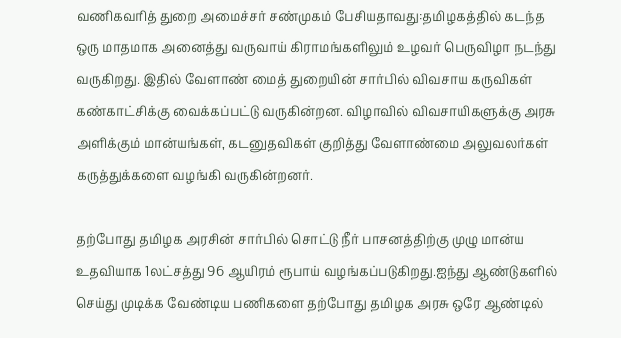வணிகவரித் துறை அமைச்சர் சண்முகம் பேசியதாவது:தமிழகத்தில் கடந்த ஒரு மாதமாக அனைத்து வருவாய் கிராமங்களிலும் உழவர் பெருவிழா நடந்து வருகிறது. இதில் வேளாண் மைத் துறையின் சார்பில் விவசாய கருவிகள் கண்காட்சிக்கு வைக்கப்பட்டு வருகின்றன. விழாவில் விவசாயிகளுக்கு அரசு அளிக்கும் மான்யங்கள், கடனுதவிகள் குறித்து வேளாண்மை அலுவலர்கள் கருத்துக்களை வழங்கி வருகின்றனர்.

தற்போது தமிழக அரசின் சார்பில் சொட்டு நீர் பாசனத்திற்கு முழு மான்ய உதவியாக 1லட்சத்து 96 ஆயிரம் ரூபாய் வழங்கப்படுகிறது.ஐந்து ஆண்டுகளில் செய்து முடிக்க வேண்டிய பணிகளை தற்போது தமிழக அரசு ஒரே ஆண்டில்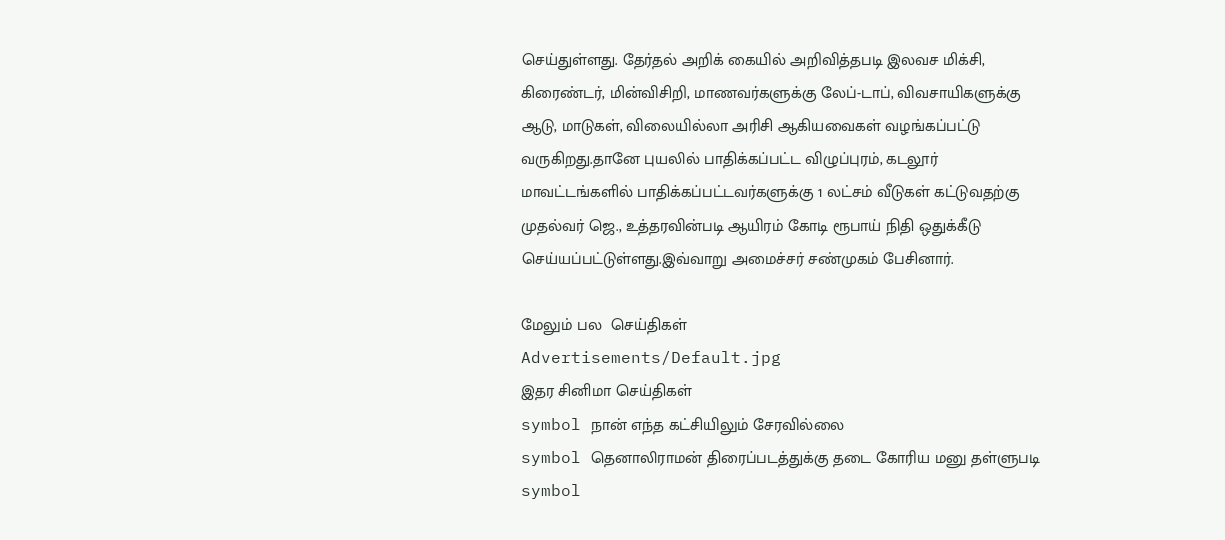செய்துள்ளது. தேர்தல் அறிக் கையில் அறிவித்தபடி இலவச மிக்சி, கிரைண்டர், மின்விசிறி, மாணவர்களுக்கு லேப்-டாப், விவசாயிகளுக்கு ஆடு, மாடுகள், விலையில்லா அரிசி ஆகியவைகள் வழங்கப்பட்டு வருகிறது.தானே புயலில் பாதிக்கப்பட்ட விழுப்புரம், கடலூர் மாவட்டங்களில் பாதிக்கப்பட்டவர்களுக்கு 1 லட்சம் வீடுகள் கட்டுவதற்கு முதல்வர் ஜெ., உத்தரவின்படி ஆயிரம் கோடி ரூபாய் நிதி ஒதுக்கீடு செய்யப்பட்டுள்ளது.இவ்வாறு அமைச்சர் சண்முகம் பேசினார்.

மேலும் பல  செய்திகள்
Advertisements/Default.jpg
இதர சினிமா செய்திகள்
symbol நான் எந்த கட்சியிலும் சேரவில்லை
symbol தெனாலிராமன் திரைப்படத்துக்கு தடை கோரிய மனு தள்ளுபடி
symbol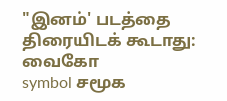"இனம்' படத்தை திரையிடக் கூடாது: வைகோ
symbol சமூக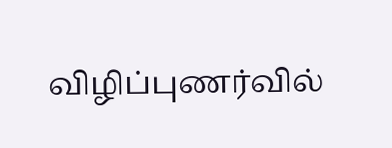விழிப்புணர்வில்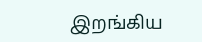இறங்கிய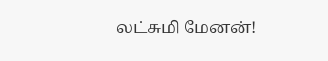லட்சுமி மேனன்!